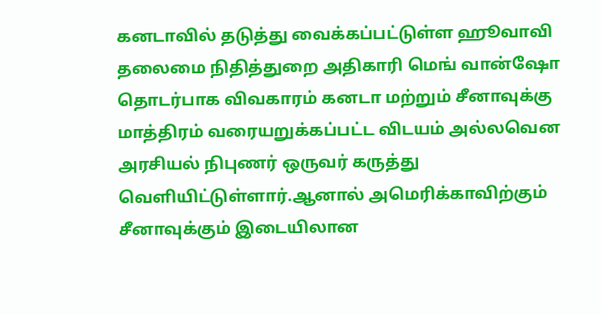கனடாவில் தடுத்து வைக்கப்பட்டுள்ள ஹூவாவி தலைமை நிதித்துறை அதிகாரி மெங் வான்ஷோ தொடர்பாக விவகாரம் கனடா மற்றும் சீனாவுக்கு மாத்திரம் வரையறுக்கப்பட்ட விடயம் அல்லவென அரசியல் நிபுணர் ஒருவர் கருத்து வௌியிட்டுள்ளார்.ஆனால் அமெரிக்காவிற்கும் சீனாவுக்கும் இடையிலான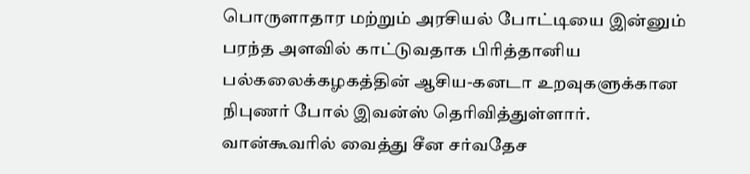பொருளாதார மற்றும் அரசியல் போட்டியை இன்னும் பரந்த அளவில் காட்டுவதாக பிரித்தானிய பல்கலைக்கழகத்தின் ஆசிய-கனடா உறவுகளுக்கான நிபுணர் போல் இவன்ஸ் தெரிவித்துள்ளார்.
வான்கூவரில் வைத்து சீன சர்வதேச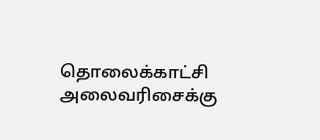தொலைக்காட்சி அலைவரிசைக்கு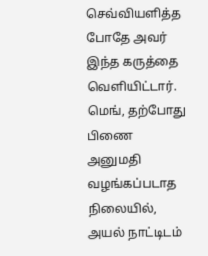செவ்வியளித்த போதே அவர் இந்த கருத்தை வௌியிட்டார்.
மெங், தற்போது பிணை அனுமதி வழங்கப்படாத நிலையில், அயல் நாட்டிடம்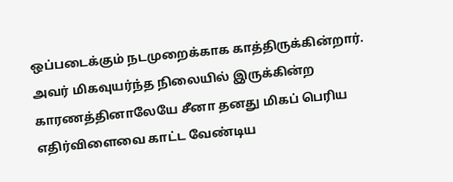ஒப்படைக்கும் நடமுறைக்காக காத்திருக்கின்றார்.
அவர் மிகவுயர்ந்த நிலையில் இருக்கின்ற காரணத்தினாலேயே சீனா தனது மிகப் பெரிய எதிர்விளைவை காட்ட வேண்டிய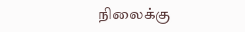நிலைக்கு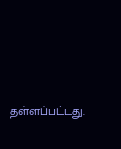தள்ளப்பட்டது.